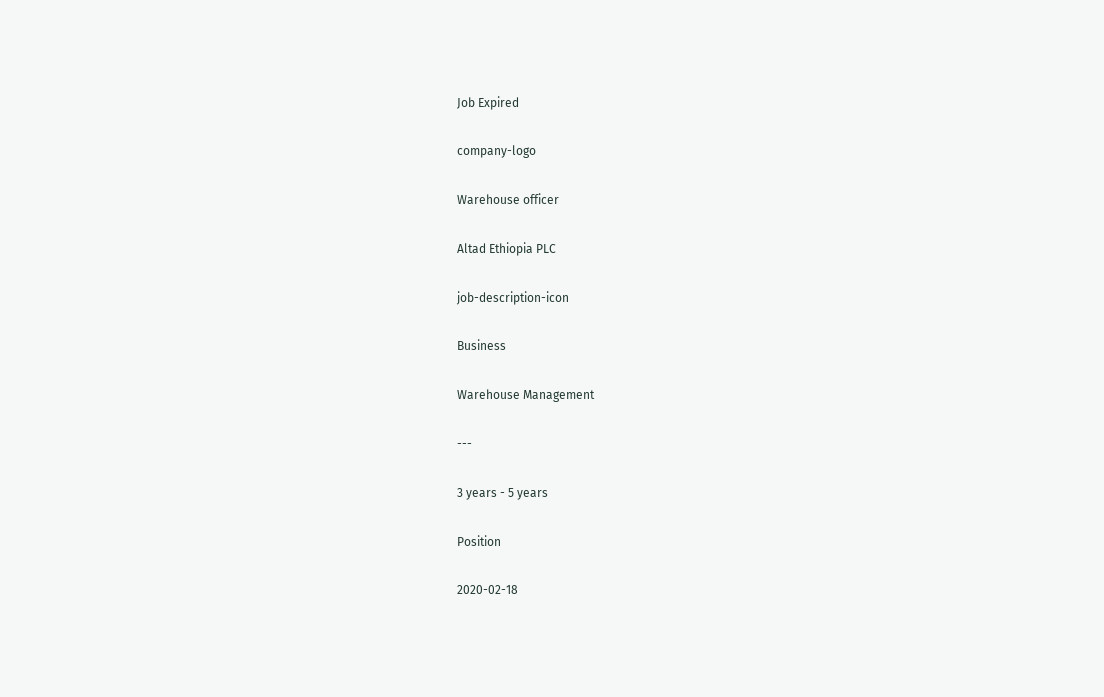Job Expired

company-logo

Warehouse officer

Altad Ethiopia PLC

job-description-icon

Business

Warehouse Management

---

3 years - 5 years

Position

2020-02-18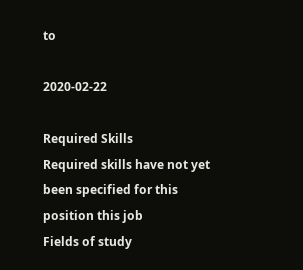to

2020-02-22

Required Skills
Required skills have not yet been specified for this position this job
Fields of study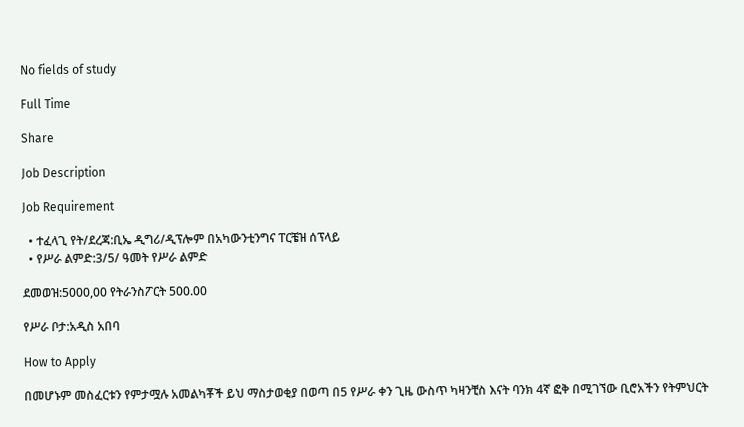No fields of study

Full Time

Share

Job Description

Job Requirement

  • ተፈላጊ የት/ደረጃ:ቢኤ ዲግሪ/ዲፕሎም በአካውንቲንግና ፐርቼዝ ሰፕላይ
  • የሥራ ልምድ:3/5/ ዓመት የሥራ ልምድ

ደመወዝ:5000,00 የትራንስፖርት 500.00

የሥራ ቦታ:አዲስ አበባ

How to Apply

በመሆኑም መስፈርቱን የምታሟሉ አመልካቾች ይህ ማስታወቂያ በወጣ በ5 የሥራ ቀን ጊዜ ውስጥ ካዛንቺስ እናት ባንክ 4ኛ ፎቅ በሚገኘው ቢሮአችን የትምህርት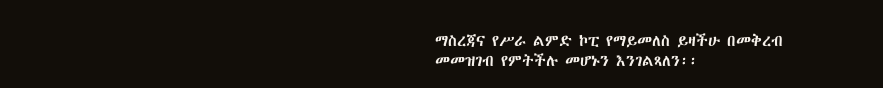ማስረጃና የሥራ ልምድ ኮፒ የማይመለስ ይዛችሁ በመቅረብ መመዝገብ የምትችሉ መሆኑን እንገልጻለን፡፡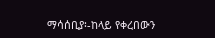ማሳሰቢያ፡-ከላይ የቀረበውን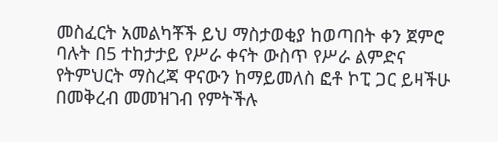መስፈርት አመልካቾች ይህ ማስታወቂያ ከወጣበት ቀን ጀምሮ ባሉት በ5 ተከታታይ የሥራ ቀናት ውስጥ የሥራ ልምድና የትምህርት ማስረጃ ዋናውን ከማይመለስ ፎቶ ኮፒ ጋር ይዛችሁ በመቅረብ መመዝገብ የምትችሉ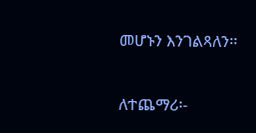መሆኑን እንገልጻለን፡፡

ለተጨማሪ፡-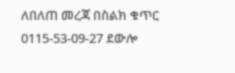ለበለጠ መረጃ በስልክ ቁጥር 0115-53-09-27 ደውሎ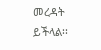መረዳት ይችላል፡፡